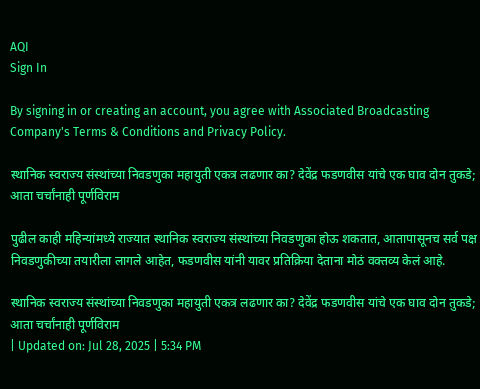AQI
Sign In

By signing in or creating an account, you agree with Associated Broadcasting Company's Terms & Conditions and Privacy Policy.

स्थानिक स्वराज्य संस्थांच्या निवडणुका महायुती एकत्र लढणार का? देवेंद्र फडणवीस यांचे एक घाव दोन तुकडे; आता चर्चांनाही पूर्णविराम

पुढील काही महिन्यांमध्ये राज्यात स्थानिक स्वराज्य संस्थांच्या निवडणुका होऊ शकतात, आतापासूनच सर्व पक्ष निवडणुकीच्या तयारीला लागले आहेत, फडणवीस यांनी यावर प्रतिक्रिया देताना मोठं वक्तव्य केलं आहे.

स्थानिक स्वराज्य संस्थांच्या निवडणुका महायुती एकत्र लढणार का? देवेंद्र फडणवीस यांचे एक घाव दोन तुकडे; आता चर्चांनाही पूर्णविराम
| Updated on: Jul 28, 2025 | 5:34 PM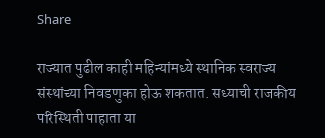Share

राज्यात पुढील काही महिन्यांमध्ये स्थानिक स्वराज्य संस्थांच्या निवडणुका होऊ शकतात. सध्याची राजकीय परिस्थिती पाहाता या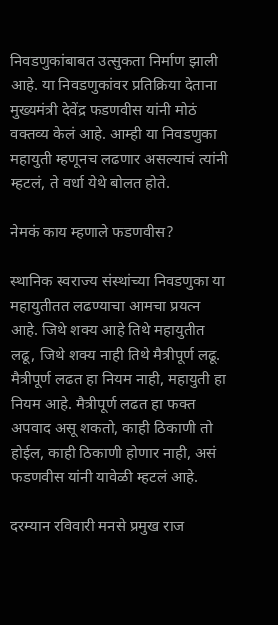निवडणुकांबाबत उत्सुकता निर्माण झाली आहे. या निवडणुकांवर प्रतिक्रिया देताना मुख्यमंत्री देवेंद्र फडणवीस यांनी मोठं वक्तव्य केलं आहे. आम्ही या निवडणुका महायुती म्हणूनच लढणार असल्याचं त्यांनी म्हटलं, ते वर्धा येथे बोलत होते.

नेमकं काय म्हणाले फडणवीस?

स्थानिक स्वराज्य संस्थांच्या निवडणुका या महायुतीतत लढण्याचा आमचा प्रयत्न आहे. जिथे शक्य आहे तिथे महायुतीत लढू, जिथे शक्य नाही तिथे मैत्रीपूर्ण लढू. मैत्रीपूर्ण लढत हा नियम नाही, महायुती हा नियम आहे. मैत्रीपूर्ण लढत हा फक्त अपवाद असू शकतो, काही ठिकाणी तो होईल, काही ठिकाणी होणार नाही, असं फडणवीस यांनी यावेळी म्हटलं आहे.

दरम्यान रविवारी मनसे प्रमुख राज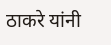ठाकरे यांनी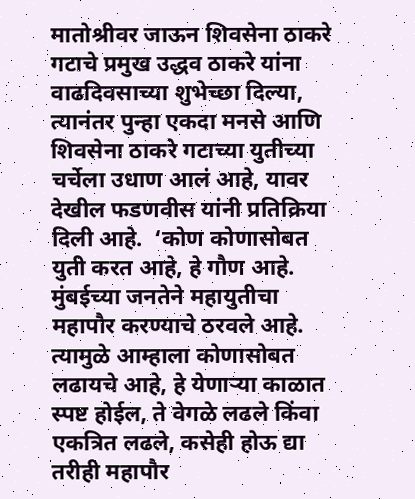मातोश्रीवर जाऊन शिवसेना ठाकरे गटाचे प्रमुख उद्धव ठाकरे यांना वाढदिवसाच्या शुभेच्छा दिल्या, त्यानंतर पुन्हा एकदा मनसे आणि शिवसेना ठाकरे गटाच्या युतीच्या चर्चेला उधाण आलं आहे, यावर देखील फडणवीस यांनी प्रतिक्रिया दिली आहे.  ‘कोण कोणासोबत युती करत आहे, हे गौण आहे. मुंबईच्या जनतेने महायुतीचा महापौर करण्याचे ठरवले आहे. त्यामुळे आम्हाला कोणासोबत लढायचे आहे, हे येणाऱ्या काळात स्पष्ट होईल, ते वेगळे लढले किंवा एकत्रित लढले, कसेही होऊ द्या तरीही महापौर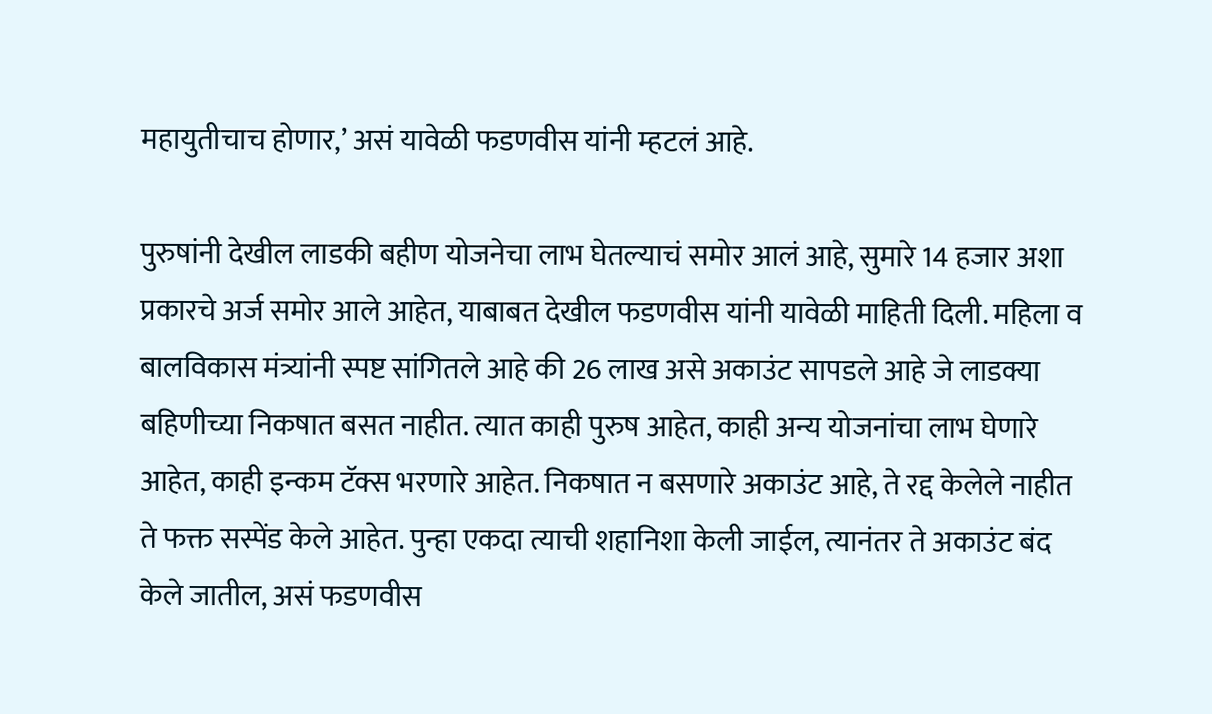महायुतीचाच होणार,’ असं यावेळी फडणवीस यांनी म्हटलं आहे.

पुरुषांनी देखील लाडकी बहीण योजनेचा लाभ घेतल्याचं समोर आलं आहे, सुमारे 14 हजार अशा प्रकारचे अर्ज समोर आले आहेत, याबाबत देखील फडणवीस यांनी यावेळी माहिती दिली. महिला व बालविकास मंत्र्यांनी स्पष्ट सांगितले आहे की 26 लाख असे अकाउंट सापडले आहे जे लाडक्या बहिणीच्या निकषात बसत नाहीत. त्यात काही पुरुष आहेत, काही अन्य योजनांचा लाभ घेणारे आहेत, काही इन्कम टॅक्स भरणारे आहेत. निकषात न बसणारे अकाउंट आहे, ते रद्द केलेले नाहीत ते फक्त सस्पेंड केले आहेत. पुन्हा एकदा त्याची शहानिशा केली जाईल, त्यानंतर ते अकाउंट बंद केले जातील, असं फडणवीस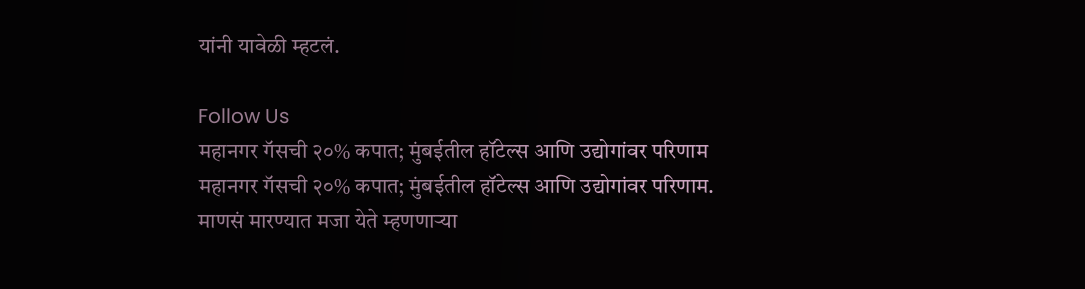यांनी यावेळी म्हटलं.

Follow Us
महानगर गॅसची २०% कपात; मुंबईतील हॉटेल्स आणि उद्योगांवर परिणाम
महानगर गॅसची २०% कपात; मुंबईतील हॉटेल्स आणि उद्योगांवर परिणाम.
माणसं मारण्यात मजा येते म्हणणाऱ्या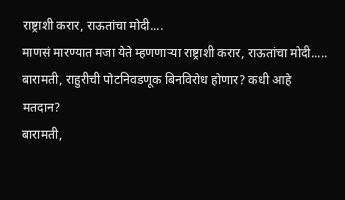राष्ट्राशी करार, राऊतांचा मोदी....
माणसं मारण्यात मजा येते म्हणणाऱ्या राष्ट्राशी करार, राऊतांचा मोदी.....
बारामती, राहुरीची पोटनिवडणूक बिनविरोध होणार? कधी आहे मतदान?
बारामती,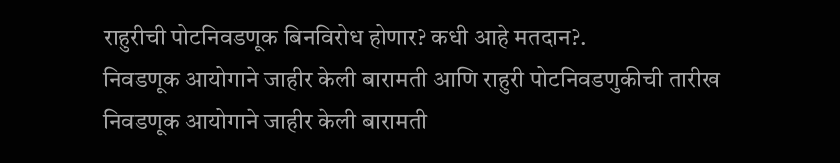राहुरीची पोटनिवडणूक बिनविरोध होणार? कधी आहे मतदान?.
निवडणूक आयोगाने जाहीर केली बारामती आणि राहुरी पोटनिवडणुकीची तारीख
निवडणूक आयोगाने जाहीर केली बारामती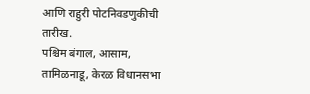आणि राहुरी पोटनिवडणुकीची तारीख.
पश्चिम बंगाल, आसाम, तामिळनाडू, केरळ विधानसभा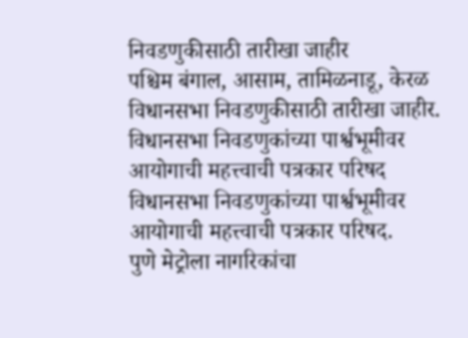निवडणुकीसाठी तारीखा जाहीर
पश्चिम बंगाल, आसाम, तामिळनाडू, केरळ विधानसभा निवडणुकीसाठी तारीखा जाहीर.
विधानसभा निवडणुकांच्या पार्श्वभूमीवर आयोगाची महत्त्वाची पत्रकार परिषद
विधानसभा निवडणुकांच्या पार्श्वभूमीवर आयोगाची महत्त्वाची पत्रकार परिषद.
पुणे मेट्रोला नागरिकांचा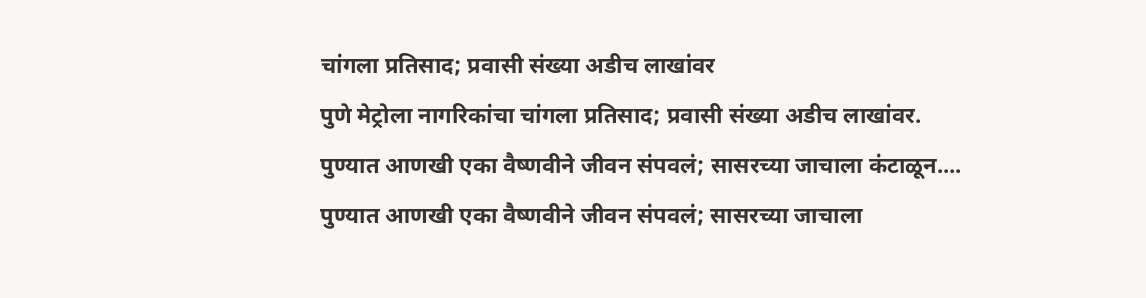चांगला प्रतिसाद; प्रवासी संख्या अडीच लाखांवर
पुणे मेट्रोला नागरिकांचा चांगला प्रतिसाद; प्रवासी संख्या अडीच लाखांवर.
पुण्यात आणखी एका वैष्णवीने जीवन संपवलं; सासरच्या जाचाला कंटाळून....
पुण्यात आणखी एका वैष्णवीने जीवन संपवलं; सासरच्या जाचाला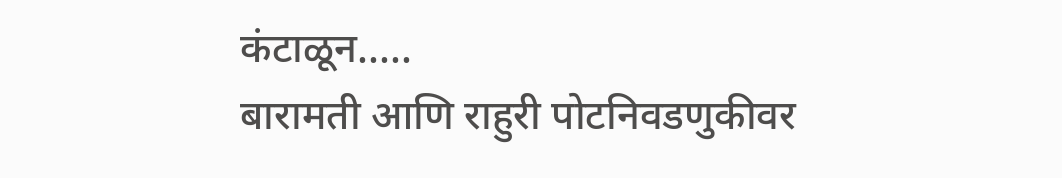कंटाळून.....
बारामती आणि राहुरी पोटनिवडणुकीवर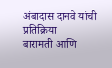अंबादास दानवे यांची प्रतिक्रिया
बारामती आणि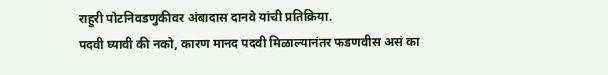राहुरी पोटनिवडणुकीवर अंबादास दानवे यांची प्रतिक्रिया.
पदवी घ्यावी की नको, कारण मानद पदवी मिळाल्यानंतर फडणवीस असं का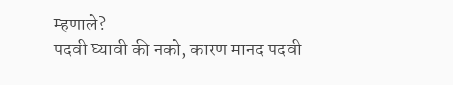म्हणाले?
पदवी घ्यावी की नको, कारण मानद पदवी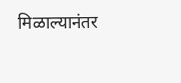मिळाल्यानंतर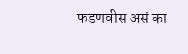फडणवीस असं का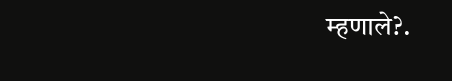म्हणाले?.